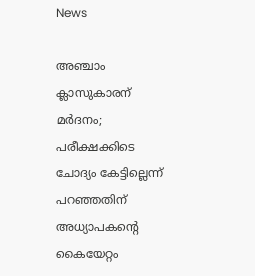News

അഞ്ചാം ക്ലാസുകാരന് മര്‍ദനം; പരീക്ഷക്കിടെ ചോദ്യം കേട്ടില്ലെന്ന് പറഞ്ഞതിന് അധ്യാപകന്റെ കൈയേറ്റം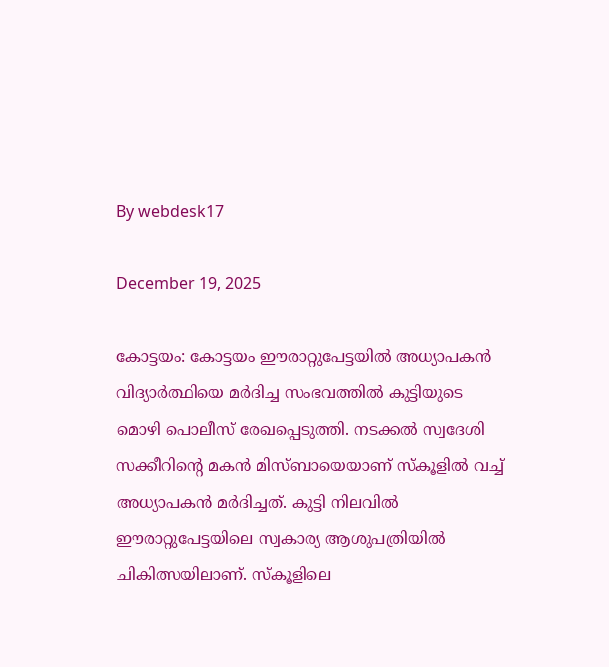By webdesk17

December 19, 2025

കോട്ടയം: കോട്ടയം ഈരാറ്റുപേട്ടയില്‍ അധ്യാപകന്‍ വിദ്യാര്‍ത്ഥിയെ മര്‍ദിച്ച സംഭവത്തില്‍ കുട്ടിയുടെ മൊഴി പൊലീസ് രേഖപ്പെടുത്തി. നടക്കല്‍ സ്വദേശി സക്കീറിന്റെ മകന്‍ മിസ്ബായെയാണ് സ്‌കൂളില്‍ വച്ച് അധ്യാപകന്‍ മര്‍ദിച്ചത്. കുട്ടി നിലവില്‍ ഈരാറ്റുപേട്ടയിലെ സ്വകാര്യ ആശുപത്രിയില്‍ ചികിത്സയിലാണ്. സ്‌കൂളിലെ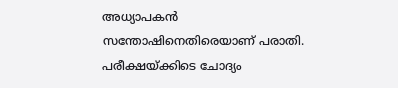അധ്യാപകന്‍ സന്തോഷിനെതിരെയാണ് പരാതി. പരീക്ഷയ്ക്കിടെ ചോദ്യം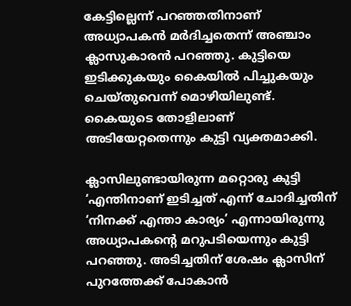കേട്ടില്ലെന്ന് പറഞ്ഞതിനാണ് അധ്യാപകന്‍ മര്‍ദിച്ചതെന്ന് അഞ്ചാം ക്ലാസുകാരന്‍ പറഞ്ഞു. കുട്ടിയെ ഇടിക്കുകയും കൈയില്‍ പിച്ചുകയും ചെയ്തുവെന്ന് മൊഴിയിലുണ്ട്. കൈയുടെ തോളിലാണ് അടിയേറ്റതെന്നും കുട്ടി വ്യക്തമാക്കി.

ക്ലാസിലുണ്ടായിരുന്ന മറ്റൊരു കുട്ടി ‘എന്തിനാണ് ഇടിച്ചത്‌ എന്ന് ചോദിച്ചതിന് ‘നിനക്ക് എന്താ കാര്യം’ എന്നായിരുന്നു അധ്യാപകന്റെ മറുപടിയെന്നും കുട്ടി പറഞ്ഞു. അടിച്ചതിന് ശേഷം ക്ലാസിന് പുറത്തേക്ക് പോകാന്‍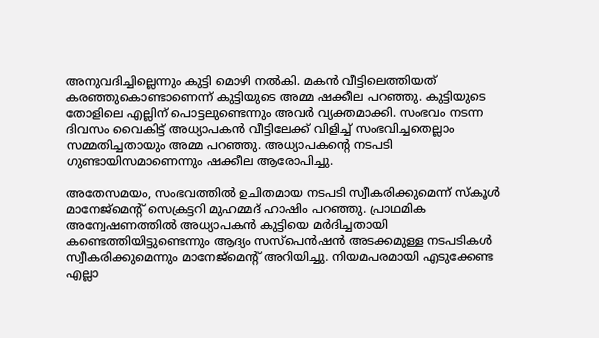അനുവദിച്ചില്ലെന്നും കുട്ടി മൊഴി നല്‍കി. മകന്‍ വീട്ടിലെത്തിയത് കരഞ്ഞുകൊണ്ടാണെന്ന് കുട്ടിയുടെ അമ്മ ഷക്കീല പറഞ്ഞു. കുട്ടിയുടെ തോളിലെ എല്ലിന് പൊട്ടലുണ്ടെന്നും അവര്‍ വ്യക്തമാക്കി. സംഭവം നടന്ന ദിവസം വൈകിട്ട് അധ്യാപകന്‍ വീട്ടിലേക്ക് വിളിച്ച് സംഭവിച്ചതെല്ലാം സമ്മതിച്ചതായും അമ്മ പറഞ്ഞു. അധ്യാപകന്റെ നടപടി ഗുണ്ടായിസമാണെന്നും ഷക്കീല ആരോപിച്ചു.

അതേസമയം, സംഭവത്തില്‍ ഉചിതമായ നടപടി സ്വീകരിക്കുമെന്ന് സ്‌കൂള്‍ മാനേജ്‌മെന്റ് സെക്രട്ടറി മുഹമ്മദ് ഹാഷിം പറഞ്ഞു. പ്രാഥമിക അന്വേഷണത്തില്‍ അധ്യാപകന്‍ കുട്ടിയെ മര്‍ദിച്ചതായി കണ്ടെത്തിയിട്ടുണ്ടെന്നും ആദ്യം സസ്‌പെന്‍ഷന്‍ അടക്കമുള്ള നടപടികള്‍ സ്വീകരിക്കുമെന്നും മാനേജ്‌മെന്റ് അറിയിച്ചു. നിയമപരമായി എടുക്കേണ്ട എല്ലാ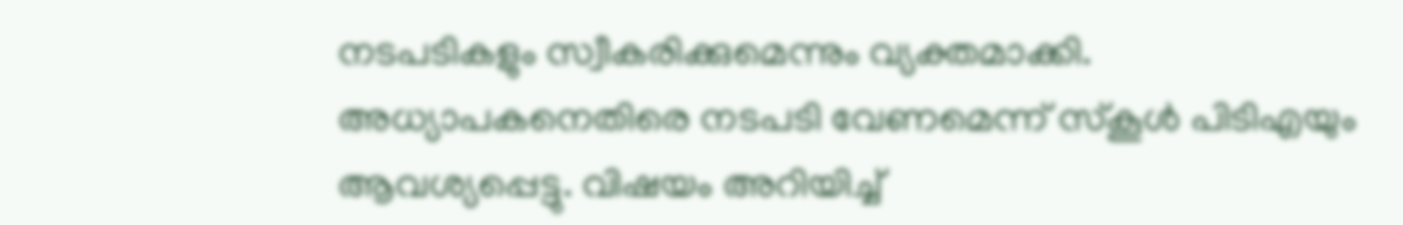നടപടികളും സ്വീകരിക്കുമെന്നും വ്യക്തമാക്കി. അധ്യാപകനെതിരെ നടപടി വേണമെന്ന് സ്‌കൂള്‍ പിടിഎയും ആവശ്യപ്പെട്ടു. വിഷയം അറിയിച്ച്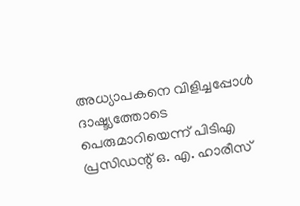അധ്യാപകനെ വിളിച്ചപ്പോള്‍ ദാഷ്ട്യത്തോടെ പെരുമാറിയെന്ന് പിടിഎ പ്രസിഡന്റ് ഒ. എ. ഹാരീസ്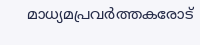മാധ്യമപ്രവര്‍ത്തകരോട്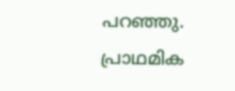പറഞ്ഞു. പ്രാഥമിക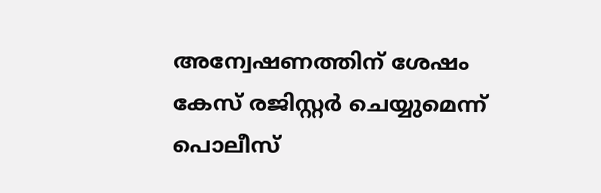അന്വേഷണത്തിന് ശേഷം കേസ് രജിസ്റ്റര്‍ ചെയ്യുമെന്ന് പൊലീസ്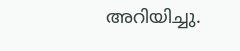അറിയിച്ചു.